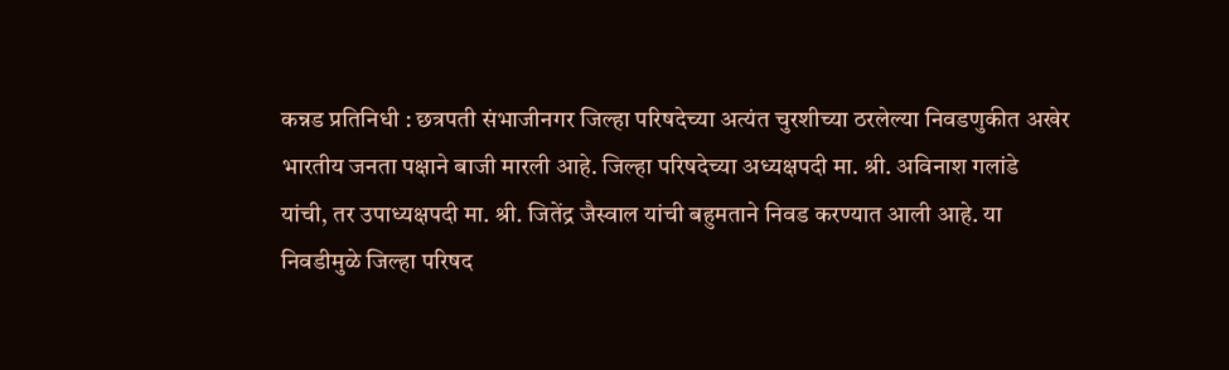कन्नड प्रतिनिधी : छत्रपती संभाजीनगर जिल्हा परिषदेच्या अत्यंत चुरशीच्या ठरलेल्या निवडणुकीत अखेर भारतीय जनता पक्षाने बाजी मारली आहे. जिल्हा परिषदेच्या अध्यक्षपदी मा. श्री. अविनाश गलांडे यांची, तर उपाध्यक्षपदी मा. श्री. जितेंद्र जैस्वाल यांची बहुमताने निवड करण्यात आली आहे. या निवडीमुळे जिल्हा परिषद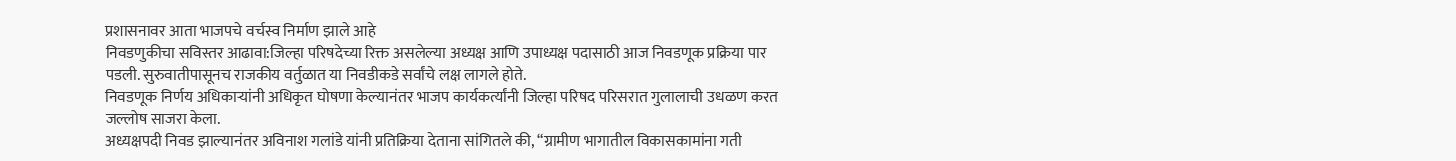प्रशासनावर आता भाजपचे वर्चस्व निर्माण झाले आहे
निवडणुकीचा सविस्तर आढावा:जिल्हा परिषदेच्या रिक्त असलेल्या अध्यक्ष आणि उपाध्यक्ष पदासाठी आज निवडणूक प्रक्रिया पार पडली. सुरुवातीपासूनच राजकीय वर्तुळात या निवडीकडे सर्वांचे लक्ष लागले होते.
निवडणूक निर्णय अधिकाऱ्यांनी अधिकृत घोषणा केल्यानंतर भाजप कार्यकर्त्यांनी जिल्हा परिषद परिसरात गुलालाची उधळण करत जल्लोष साजरा केला.
अध्यक्षपदी निवड झाल्यानंतर अविनाश गलांडे यांनी प्रतिक्रिया देताना सांगितले की, “ग्रामीण भागातील विकासकामांना गती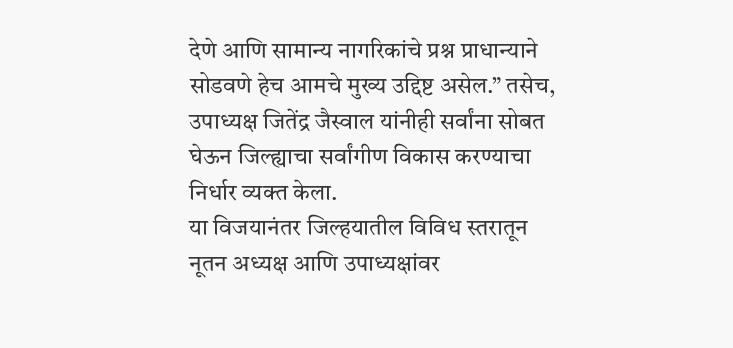देणे आणि सामान्य नागरिकांचे प्रश्न प्राधान्याने सोडवणे हेच आमचे मुख्य उद्दिष्ट असेल.” तसेच, उपाध्यक्ष जितेंद्र जैस्वाल यांनीही सर्वांना सोबत घेऊन जिल्ह्याचा सर्वांगीण विकास करण्याचा निर्धार व्यक्त केला.
या विजयानंतर जिल्हयातील विविध स्तरातून नूतन अध्यक्ष आणि उपाध्यक्षांवर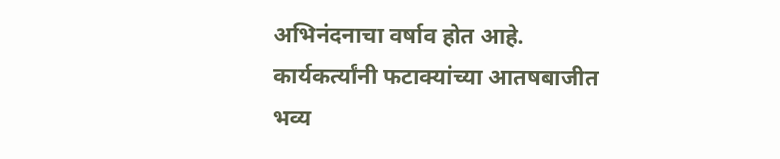अभिनंदनाचा वर्षाव होत आहे. कार्यकर्त्यांनी फटाक्यांच्या आतषबाजीत भव्य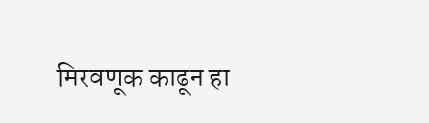मिरवणूक काढून हा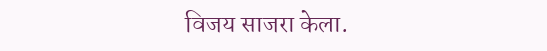विजय साजरा केला.